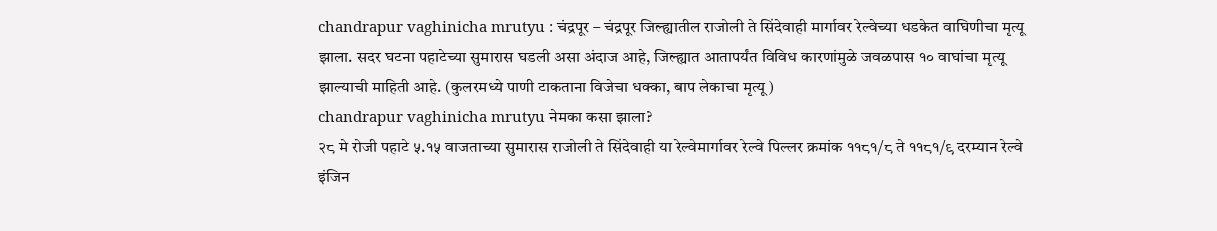chandrapur vaghinicha mrutyu : चंद्रपूर – चंद्रपूर जिल्ह्यातील राजोली ते सिंदेवाही मार्गावर रेल्वेच्या धडकेत वाघिणीचा मृत्यू झाला. सदर घटना पहाटेच्या सुमारास घडली असा अंदाज आहे, जिल्ह्यात आतापर्यंत विविध कारणांमुळे जवळपास १० वाघांचा मृत्यू झाल्याची माहिती आहे. (कुलरमध्ये पाणी टाकताना विजेचा धक्का, बाप लेकाचा मृत्यू)
chandrapur vaghinicha mrutyu नेमका कसा झाला?
२८ मे रोजी पहाटे ५.१५ वाजताच्या सुमारास राजोली ते सिंदेवाही या रेल्वेमार्गावर रेल्वे पिल्लर क्रमांक ११८१/८ ते ११८१/९ दरम्यान रेल्वे इंजिन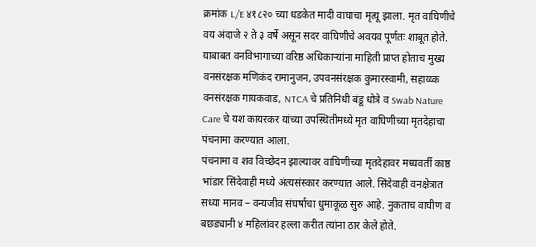क्रमांक L/E ४१८२० च्या धडकेत मादी वाघाचा मृत्यू झाला. मृत वाघिणीचे वय अंदाजे २ ते ३ वर्षे असून सदर वाघिणीचे अवयव पूर्णतः शाबूत होते.
याबाबत वनविभागाच्या वरिष्ठ अधिकाऱ्यांना माहिती प्राप्त होताच मुख्य वनसंरक्षक मणिकंद रामानुजन, उपवनसंरक्षक कुमारस्वामी, सहाय्य्क वनसंरक्षक गायकवाड, NTCA चे प्रतिनिधी बंडू धोत्रे व Swab Nature Care चे यश कायरकर यांच्या उपस्थितीमध्ये मृत वाघिणीच्या मृतदेहाचा पंचनामा करण्यात आला.
पंचनामा व शव विच्छेदन झाल्यावर वाघिणीच्या मृतदेहावर मध्यवर्ती काष्ठ भांडार सिंदेवाही मध्ये अंत्यसंस्कार करण्यात आले. सिंदेवाही वनक्षेत्रात सध्या मानव – वन्यजीव संघर्षाचा धुमाकूळ सुरु आहे. नुकताच वाघीण व बछड्यानी ४ महिलांवर हल्ला करीत त्यांना ठार केले होते.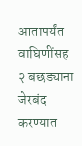आतापर्यंत वाघिणींसह २ बछड्याना जेरबंद करण्यात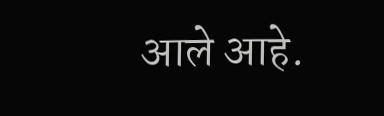आले आहे.